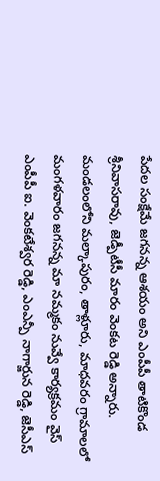పేదల సంక్షేమే జగనన్న ఆశయం అని ఎంపీపీ తాటికొండ శ్రీనివాసరావు, జెడ్పీటీసీ మారం వెంకట రెడ్డి అన్నారు. మండలంలోని మల్కాపురం, తాళ్లూరు, మాధవరం గ్రామాలలో మంగళవారం జగనన్న మా నమ్మకం నువ్వే కార్యక్రమం వైస్ ఎంపీపీ ఐ. వెంకటేశ్వర రెడ్డి, ఎంఎన్పీ నాగార్జున రెడ్డి, జెసీఎస్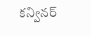కన్వినర్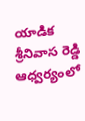యాడిక శ్రీనివాస రెడ్డి ఆధ్వర్యంలో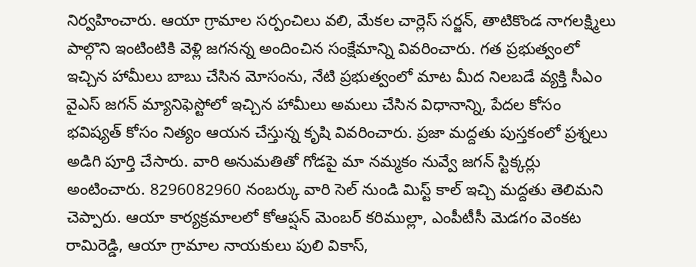నిర్వహించారు. ఆయా గ్రామాల సర్పంచిలు వలి, మేకల చార్లెస్ సర్జన్, తాటికొండ నాగలక్ష్మిలు పాల్గొని ఇంటింటికి వెళ్లి జగనన్న అందించిన సంక్షేమాన్ని వివరించారు. గత ప్రభుత్వంలో ఇచ్చిన హామీలు బాబు చేసిన మోసంను, నేటి ప్రభుత్వంలో మాట మీద నిలబడే వ్యక్తి సీఎం వైఎస్ జగన్ మ్యానిఫెస్టోలో ఇచ్చిన హామీలు అమలు చేసిన విధానాన్ని, పేదల కోసం భవిష్యత్ కోసం నిత్యం ఆయన చేస్తున్న కృషి వివరించారు. ప్రజా మద్దతు పుస్తకంలో ప్రశ్నలు అడిగి పూర్తి చేసారు. వారి అనుమతితో గోడపై మా నమ్మకం నువ్వే జగన్ స్టిక్కర్లు అంటించారు. 8296082960 నంబర్కు వారి సెల్ నుండి మిస్ట్ కాల్ ఇచ్చి మద్దతు తెలిమని చెప్పారు. ఆయా కార్యక్రమాలలో కోఆప్షన్ మెంబర్ కరిముల్లా, ఎంపీటీసీ మెడగం వెంకట రామిరెడ్డి, ఆయా గ్రామాల నాయకులు పులి వికాస్,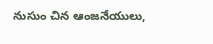నుసుం చిన ఆంజనేయులు,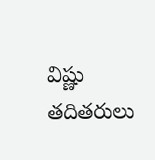విష్ణు తదితరులు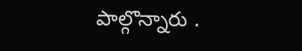పాల్గొన్నారు .